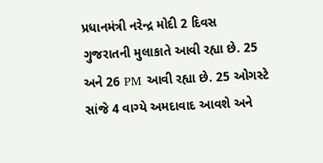પ્રધાનમંત્રી નરેન્દ્ર મોદી 2 દિવસ ગુજરાતની મુલાકાતે આવી રહ્યા છે. 25 અને 26 PM આવી રહ્યા છે. 25 ઓગસ્ટે સાંજે 4 વાગ્યે અમદાવાદ આવશે અને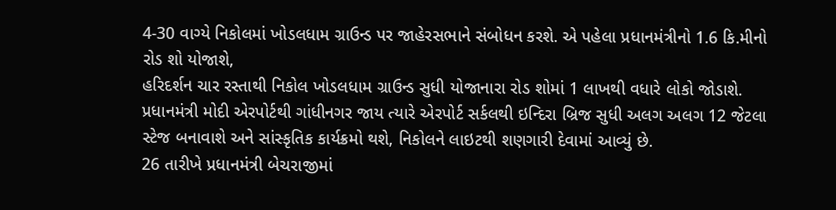4-30 વાગ્યે નિકોલમાં ખોડલધામ ગ્રાઉન્ડ પર જાહેરસભાને સંબોધન કરશે. એ પહેલા પ્રધાનમંત્રીનો 1.6 કિ.મીનો રોડ શો યોજાશે,
હરિદર્શન ચાર રસ્તાથી નિકોલ ખોડલધામ ગ્રાઉન્ડ સુધી યોજાનારા રોડ શોમાં 1 લાખથી વધારે લોકો જોડાશે.
પ્રધાનમંત્રી મોદી એરપોર્ટથી ગાંધીનગર જાય ત્યારે એરપોર્ટ સર્કલથી ઇન્દિરા બ્રિજ સુધી અલગ અલગ 12 જેટલા સ્ટેજ બનાવાશે અને સાંસ્કૃતિક કાર્યક્રમો થશે, નિકોલને લાઇટથી શણગારી દેવામાં આવ્યું છે.
26 તારીખે પ્રધાનમંત્રી બેચરાજીમાં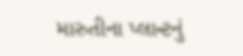મારુતીના પ્લાન્ટનું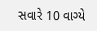સવારે 10 વાગ્યે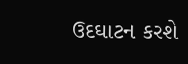ઉદઘાટન કરશે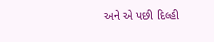અને એ પછી દિલ્હી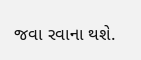જવા રવાના થશે.